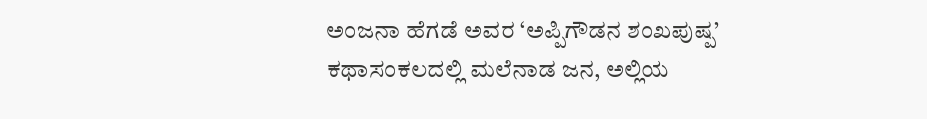ಅಂಜನಾ ಹೆಗಡೆ ಅವರ ‘ಅಪ್ಪಿಗೌಡನ ಶಂಖಪುಷ್ಪ’ ಕಥಾಸಂಕಲದಲ್ಲಿ ಮಲೆನಾಡ ಜನ, ಅಲ್ಲಿಯ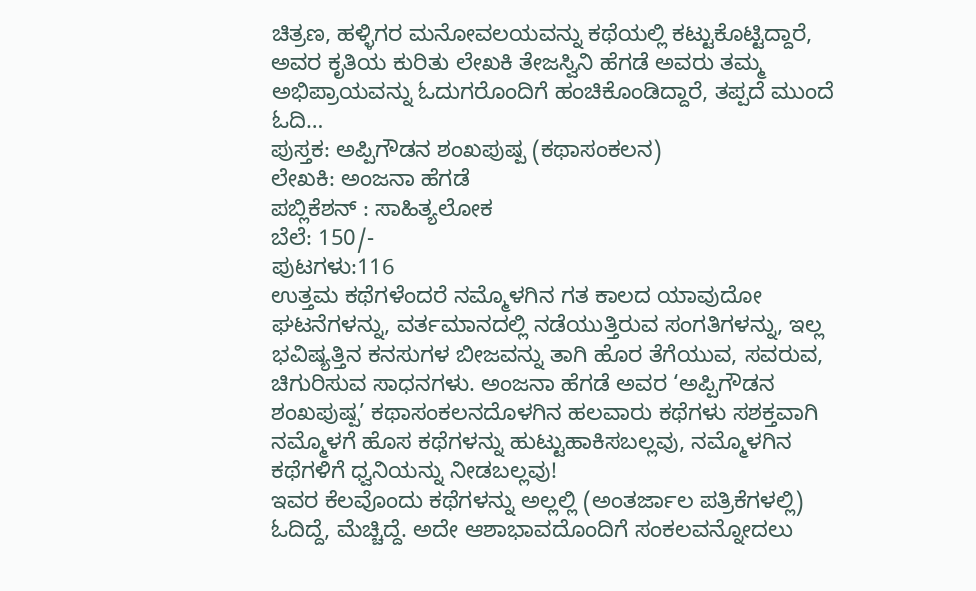ಚಿತ್ರಣ, ಹಳ್ಳಿಗರ ಮನೋವಲಯವನ್ನು ಕಥೆಯಲ್ಲಿ ಕಟ್ಟುಕೊಟ್ಟಿದ್ದಾರೆ, ಅವರ ಕೃತಿಯ ಕುರಿತು ಲೇಖಕಿ ತೇಜಸ್ವಿನಿ ಹೆಗಡೆ ಅವರು ತಮ್ಮ ಅಭಿಪ್ರಾಯವನ್ನು ಓದುಗರೊಂದಿಗೆ ಹಂಚಿಕೊಂಡಿದ್ದಾರೆ, ತಪ್ಪದೆ ಮುಂದೆ ಓದಿ…
ಪುಸ್ತಕ: ಅಪ್ಪಿಗೌಡನ ಶಂಖಪುಷ್ಪ (ಕಥಾಸಂಕಲನ)
ಲೇಖಕಿ: ಅಂಜನಾ ಹೆಗಡೆ
ಪಬ್ಲಿಕೆಶನ್ : ಸಾಹಿತ್ಯಲೋಕ
ಬೆಲೆ: 150/-
ಪುಟಗಳು:116
ಉತ್ತಮ ಕಥೆಗಳೆಂದರೆ ನಮ್ಮೊಳಗಿನ ಗತ ಕಾಲದ ಯಾವುದೋ ಘಟನೆಗಳನ್ನು, ವರ್ತಮಾನದಲ್ಲಿ ನಡೆಯುತ್ತಿರುವ ಸಂಗತಿಗಳನ್ನು, ಇಲ್ಲ ಭವಿಷ್ಯತ್ತಿನ ಕನಸುಗಳ ಬೀಜವನ್ನು ತಾಗಿ ಹೊರ ತೆಗೆಯುವ, ಸವರುವ, ಚಿಗುರಿಸುವ ಸಾಧನಗಳು. ಅಂಜನಾ ಹೆಗಡೆ ಅವರ ‘ಅಪ್ಪಿಗೌಡನ ಶಂಖಪುಷ್ಪ’ ಕಥಾಸಂಕಲನದೊಳಗಿನ ಹಲವಾರು ಕಥೆಗಳು ಸಶಕ್ತವಾಗಿ ನಮ್ಮೊಳಗೆ ಹೊಸ ಕಥೆಗಳನ್ನು ಹುಟ್ಟುಹಾಕಿಸಬಲ್ಲವು, ನಮ್ಮೊಳಗಿನ ಕಥೆಗಳಿಗೆ ಧ್ವನಿಯನ್ನು ನೀಡಬಲ್ಲವು!
ಇವರ ಕೆಲವೊಂದು ಕಥೆಗಳನ್ನು ಅಲ್ಲಲ್ಲಿ (ಅಂತರ್ಜಾಲ ಪತ್ರಿಕೆಗಳಲ್ಲಿ) ಓದಿದ್ದೆ, ಮೆಚ್ಚಿದ್ದೆ. ಅದೇ ಆಶಾಭಾವದೊಂದಿಗೆ ಸಂಕಲವನ್ನೋದಲು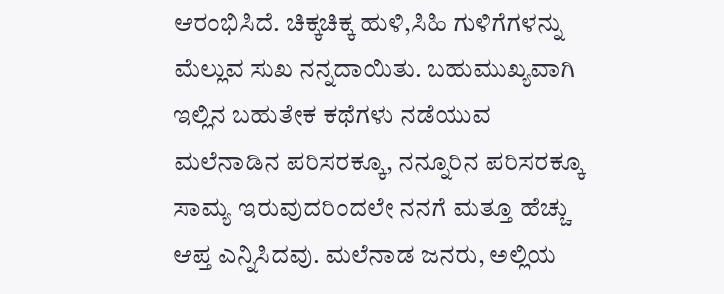ಆರಂಭಿಸಿದೆ. ಚಿಕ್ಕಚಿಕ್ಕ ಹುಳಿ,ಸಿಹಿ ಗುಳಿಗೆಗಳನ್ನು ಮೆಲ್ಲುವ ಸುಖ ನನ್ನದಾಯಿತು. ಬಹುಮುಖ್ಯವಾಗಿ ಇಲ್ಲಿನ ಬಹುತೇಕ ಕಥೆಗಳು ನಡೆಯುವ ಮಲೆನಾಡಿನ ಪರಿಸರಕ್ಕೂ, ನನ್ನೂರಿನ ಪರಿಸರಕ್ಕೂ ಸಾಮ್ಯ ಇರುವುದರಿಂದಲೇ ನನಗೆ ಮತ್ತೂ ಹೆಚ್ಚು ಆಪ್ತ ಎನ್ನಿಸಿದವು. ಮಲೆನಾಡ ಜನರು, ಅಲ್ಲಿಯ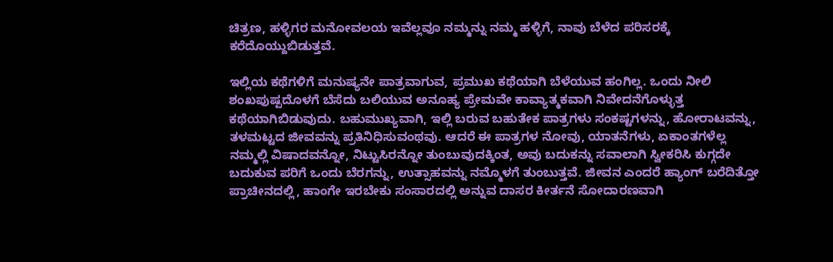ಚಿತ್ರಣ, ಹಳ್ಳಿಗರ ಮನೋವಲಯ ಇವೆಲ್ಲವೂ ನಮ್ಮನ್ನು ನಮ್ಮ ಹಳ್ಳಿಗೆ, ನಾವು ಬೆಳೆದ ಪರಿಸರಕ್ಕೆ ಕರೆದೊಯ್ದುಬಿಡುತ್ತವೆ.

ಇಲ್ಲಿಯ ಕಥೆಗಳಿಗೆ ಮನುಷ್ಯನೇ ಪಾತ್ರವಾಗುವ, ಪ್ರಮುಖ ಕಥೆಯಾಗಿ ಬೆಳೆಯುವ ಹಂಗಿಲ್ಲ. ಒಂದು ನೀಲಿ ಶಂಖಪುಷ್ಪದೊಳಗೆ ಬೆಸೆದು ಬಲಿಯುವ ಅನೂಹ್ಯ ಪ್ರೇಮವೇ ಕಾವ್ಯಾತ್ಮಕವಾಗಿ ನಿವೇದನೆಗೊಳ್ಳುತ್ತ ಕಥೆಯಾಗಿಬಿಡುವುದು. ಬಹುಮುಖ್ಯವಾಗಿ, ಇಲ್ಲಿ ಬರುವ ಬಹುತೇಕ ಪಾತ್ರಗಳು ಸಂಕಷ್ಟಗಳನ್ನು, ಹೋರಾಟವನ್ನು, ತಳಮಟ್ಟದ ಜೀವವನ್ನು ಪ್ರತಿನಿಧಿಸುವಂಥವು. ಆದರೆ ಈ ಪಾತ್ರಗಳ ನೋವು, ಯಾತನೆಗಳು, ಏಕಾಂತಗಳೆಲ್ಲ ನಮ್ಮಲ್ಲಿ ವಿಷಾದವನ್ನೋ, ನಿಟ್ಟುಸಿರನ್ನೋ ತುಂಬುವುದಕ್ಕಿಂತ, ಅವು ಬದುಕನ್ನು ಸವಾಲಾಗಿ ಸ್ವೀಕರಿಸಿ ಕುಗ್ಗದೇ ಬದುಕುವ ಪರಿಗೆ ಒಂದು ಬೆರಗನ್ನು, ಉತ್ಸಾಹವನ್ನು ನಮ್ಮೊಳಗೆ ತುಂಬುತ್ತವೆ. ಜೀವನ ಎಂದರೆ ಹ್ಯಾಂಗ್ ಬರೆದಿತ್ತೋ ಪ್ರಾಚೀನದಲ್ಲಿ, ಹಾಂಗೇ ಇರಬೇಕು ಸಂಸಾರದಲ್ಲಿ ಅನ್ನುವ ದಾಸರ ಕೀರ್ತನೆ ಸೋದಾರಣವಾಗಿ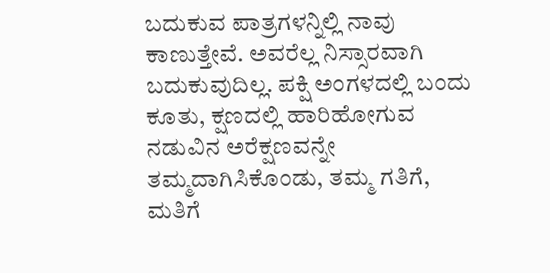ಬದುಕುವ ಪಾತ್ರಗಳನ್ನಿಲ್ಲಿ ನಾವು ಕಾಣುತ್ತೇವೆ. ಅವರೆಲ್ಲ ನಿಸ್ಸಾರವಾಗಿ ಬದುಕುವುದಿಲ್ಲ. ಪಕ್ಷಿ ಅಂಗಳದಲ್ಲಿ ಬಂದು ಕೂತು, ಕ್ಷಣದಲ್ಲಿ ಹಾರಿಹೋಗುವ ನಡುವಿನ ಅರೆಕ್ಷಣವನ್ನೇ ತಮ್ಮದಾಗಿಸಿಕೊಂಡು, ತಮ್ಮ ಗತಿಗೆ, ಮತಿಗೆ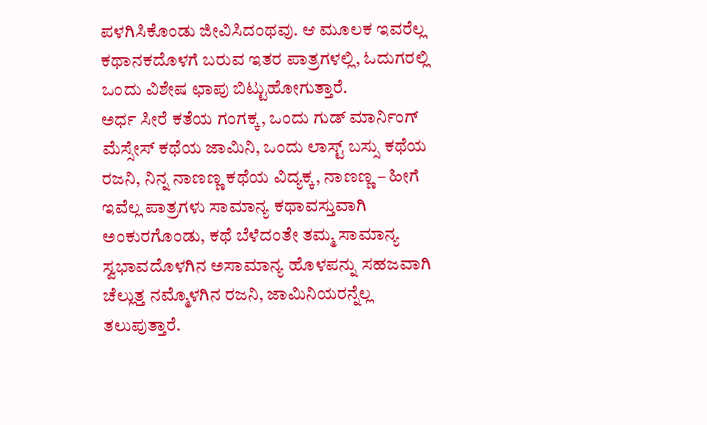ಪಳಗಿಸಿಕೊಂಡು ಜೀವಿಸಿದಂಥವು. ಆ ಮೂಲಕ ಇವರೆಲ್ಲ ಕಥಾನಕದೊಳಗೆ ಬರುವ ಇತರ ಪಾತ್ರಗಳಲ್ಲಿ, ಓದುಗರಲ್ಲಿ ಒಂದು ವಿಶೇಷ ಛಾಪು ಬಿಟ್ಟುಹೋಗುತ್ತಾರೆ.
ಅರ್ಧ ಸೀರೆ ಕತೆಯ ಗಂಗಕ್ಕ, ಒಂದು ಗುಡ್ ಮಾರ್ನಿಂಗ್ ಮೆಸ್ಸೇಸ್ ಕಥೆಯ ಜಾಮಿನಿ, ಒಂದು ಲಾಸ್ಟ್ ಬಸ್ಸು ಕಥೆಯ ರಜನಿ, ನಿನ್ನ ನಾಣಣ್ಣ ಕಥೆಯ ವಿದ್ಯಕ್ಕ, ನಾಣಣ್ಣ – ಹೀಗೆ ಇವೆಲ್ಲ ಪಾತ್ರಗಳು ಸಾಮಾನ್ಯ ಕಥಾವಸ್ತುವಾಗಿ ಅಂಕುರಗೊಂಡು, ಕಥೆ ಬೆಳೆದಂತೇ ತಮ್ಮ ಸಾಮಾನ್ಯ ಸ್ವಭಾವದೊಳಗಿನ ಅಸಾಮಾನ್ಯ ಹೊಳಪನ್ನು ಸಹಜವಾಗಿ ಚೆಲ್ಲುತ್ತ ನಮ್ಮೊಳಗಿನ ರಜನಿ, ಜಾಮಿನಿಯರನ್ನೆಲ್ಲ ತಲುಪುತ್ತಾರೆ.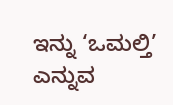ಇನ್ನು ‘ಒಮಲ್ತಿ’ ಎನ್ನುವ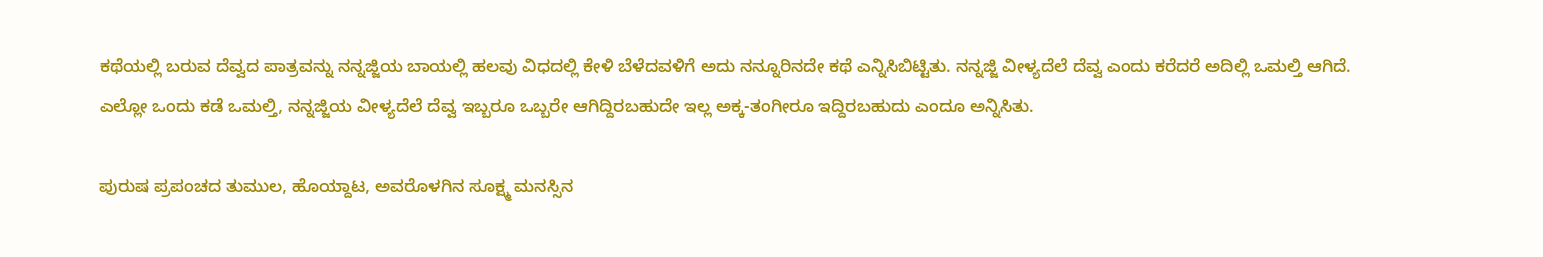ಕಥೆಯಲ್ಲಿ ಬರುವ ದೆವ್ವದ ಪಾತ್ರವನ್ನು ನನ್ನಜ್ಜಿಯ ಬಾಯಲ್ಲಿ ಹಲವು ವಿಧದಲ್ಲಿ ಕೇಳಿ ಬೆಳೆದವಳಿಗೆ ಅದು ನನ್ನೂರಿನದೇ ಕಥೆ ಎನ್ನಿಸಿಬಿಟ್ಟಿತು. ನನ್ನಜ್ಜಿ ವೀಳ್ಯದೆಲೆ ದೆವ್ವ ಎಂದು ಕರೆದರೆ ಅದಿಲ್ಲಿ ಒಮಲ್ತಿ ಆಗಿದೆ. ಎಲ್ಲೋ ಒಂದು ಕಡೆ ಒಮಲ್ತಿ, ನನ್ನಜ್ಜಿಯ ವೀಳ್ಯದೆಲೆ ದೆವ್ವ ಇಬ್ಬರೂ ಒಬ್ಬರೇ ಆಗಿದ್ದಿರಬಹುದೇ ಇಲ್ಲ ಅಕ್ಕ-ತಂಗೀರೂ ಇದ್ದಿರಬಹುದು ಎಂದೂ ಅನ್ನಿಸಿತು.

ಪುರುಷ ಪ್ರಪಂಚದ ತುಮುಲ, ಹೊಯ್ದಾಟ, ಅವರೊಳಗಿನ ಸೂಕ್ಷ್ಮ ಮನಸ್ಸಿನ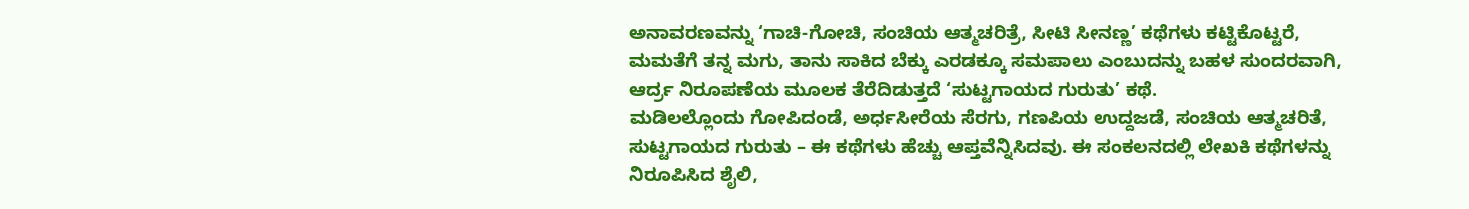ಅನಾವರಣವನ್ನು ‘ಗಾಚಿ-ಗೋಚಿ, ಸಂಚಿಯ ಆತ್ಮಚರಿತ್ರೆ, ಸೀಟಿ ಸೀನಣ್ಣ’ ಕಥೆಗಳು ಕಟ್ಟಿಕೊಟ್ಟರೆ, ಮಮತೆಗೆ ತನ್ನ ಮಗು, ತಾನು ಸಾಕಿದ ಬೆಕ್ಕು ಎರಡಕ್ಕೂ ಸಮಪಾಲು ಎಂಬುದನ್ನು ಬಹಳ ಸುಂದರವಾಗಿ, ಆರ್ದ್ರ ನಿರೂಪಣೆಯ ಮೂಲಕ ತೆರೆದಿಡುತ್ತದೆ ‘ಸುಟ್ಟಗಾಯದ ಗುರುತು’ ಕಥೆ.
ಮಡಿಲಲ್ಲೊಂದು ಗೋಪಿದಂಡೆ, ಅರ್ಧಸೀರೆಯ ಸೆರಗು, ಗಣಪಿಯ ಉದ್ದಜಡೆ, ಸಂಚಿಯ ಆತ್ಮಚರಿತೆ, ಸುಟ್ಟಗಾಯದ ಗುರುತು – ಈ ಕಥೆಗಳು ಹೆಚ್ಚು ಆಪ್ತವೆನ್ನಿಸಿದವು. ಈ ಸಂಕಲನದಲ್ಲಿ ಲೇಖಕಿ ಕಥೆಗಳನ್ನು ನಿರೂಪಿಸಿದ ಶೈಲಿ,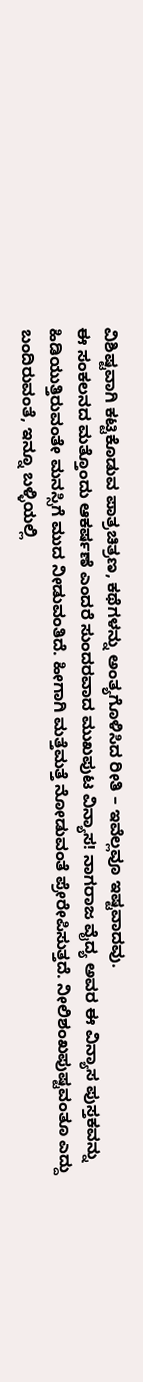ವಿಶಿಷ್ಟವಾಗಿ ಕಟ್ಟಿಕೊಡುವ ಪಾತ್ರಚಿತ್ರಣ, ಕಥೆಗಳನ್ನು ಅಂತ್ಯಗೊಳಿಸಿದ ರೀತಿ – ಇವೆಲ್ಲವೂ ಇಷ್ಟವಾದವು.
ಈ ಸಂಕಲನದ ಮತ್ತೊಂದು ಆಕರ್ಷಣೆ ಎಂದರೆ ಸುಂದರವಾದ ಮುಖಪುಟ ವಿನ್ಯಾಸ! ನಾಗರಾಜ ವೈದ್ಯ ಅವರ ಈ ವಿನ್ಯಾಸ ಪುಸ್ತಕವನ್ನು ಹಿಡಿಯುತ್ತಿರುವಂತೇ ಮನಸ್ಸಿಗೆ ಮುದ ನೀಡುವಂತಿದೆ. ಹೀಗಾಗಿ ಮತ್ತೆಮತ್ತೆ ನೋಡುವಂತೆ ಪ್ರೇರೇಪಿಸುತ್ತದೆ. ನೀಲಿಶಂಖಪುಷ್ಟವಂತೂ ಎದ್ದು ಬಂದಿರುವಂತೆ, ಇನ್ನೂ ಬಳ್ಳಿಯಲ್ಲಿ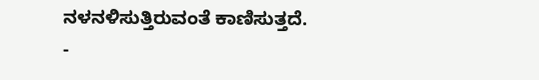ನಳನಳಿಸುತ್ತಿರುವಂತೆ ಕಾಣಿಸುತ್ತದೆ.
-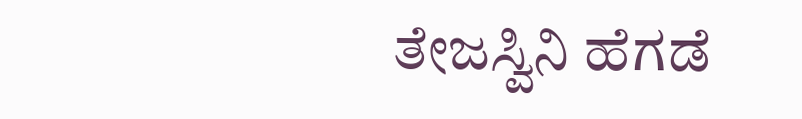ತೇಜಸ್ವಿನಿ ಹೆಗಡೆ